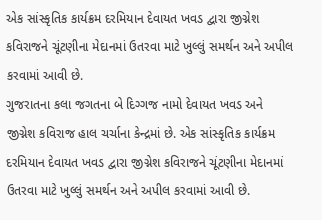એક સાંસ્કૃતિક કાર્યક્રમ દરમિયાન દેવાયત ખવડ દ્વારા જીગ્નેશ કવિરાજને ચૂંટણીના મેદાનમાં ઉતરવા માટે ખુલ્લું સમર્થન અને અપીલ કરવામાં આવી છે.
ગુજરાતના કલા જગતના બે દિગ્ગજ નામો દેવાયત ખવડ અને જીગ્નેશ કવિરાજ હાલ ચર્ચાના કેન્દ્રમાં છે. એક સાંસ્કૃતિક કાર્યક્રમ દરમિયાન દેવાયત ખવડ દ્વારા જીગ્નેશ કવિરાજને ચૂંટણીના મેદાનમાં ઉતરવા માટે ખુલ્લું સમર્થન અને અપીલ કરવામાં આવી છે.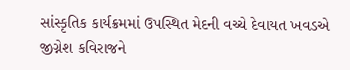સાંસ્કૃતિક કાર્યક્રમમાં ઉપસ્થિત મેદની વચ્ચે દેવાયત ખવડએ જીગ્નેશ કવિરાજને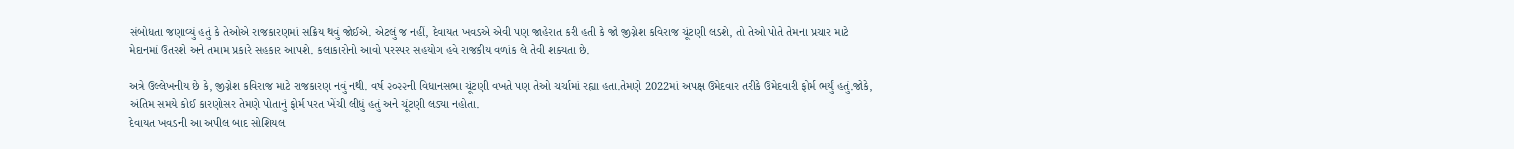સંબોધતા જણાવ્યું હતું કે તેઓએ રાજકારણમાં સક્રિય થવું જોઈએ. એટલું જ નહીં, દેવાયત ખવડએ એવી પણ જાહેરાત કરી હતી કે જો જીગ્નેશ કવિરાજ ચૂંટણી લડશે, તો તેઓ પોતે તેમના પ્રચાર માટે મેદાનમાં ઉતરશે અને તમામ પ્રકારે સહકાર આપશે. કલાકારોનો આવો પરસ્પર સહયોગ હવે રાજકીય વળાંક લે તેવી શક્યતા છે.

અત્રે ઉલ્લેખનીય છે કે, જીગ્નેશ કવિરાજ માટે રાજકારણ નવું નથી. વર્ષ ૨૦૨૨ની વિધાનસભા ચૂંટણી વખતે પણ તેઓ ચર્ચામાં રહ્યા હતા.તેમણે 2022માં અપક્ષ ઉમેદવાર તરીકે ઉમેદવારી ફોર્મ ભર્યું હતું.જોકે, અંતિમ સમયે કોઈ કારણોસર તેમણે પોતાનું ફોર્મ પરત ખેંચી લીધું હતું અને ચૂંટણી લડ્યા નહોતા.
દેવાયત ખવડની આ અપીલ બાદ સોશિયલ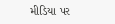મીડિયા પર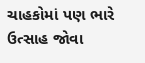ચાહકોમાં પણ ભારે ઉત્સાહ જોવા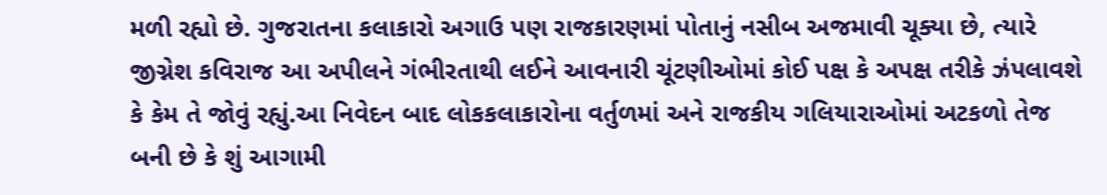મળી રહ્યો છે. ગુજરાતના કલાકારો અગાઉ પણ રાજકારણમાં પોતાનું નસીબ અજમાવી ચૂક્યા છે, ત્યારે જીગ્નેશ કવિરાજ આ અપીલને ગંભીરતાથી લઈને આવનારી ચૂંટણીઓમાં કોઈ પક્ષ કે અપક્ષ તરીકે ઝંપલાવશે કે કેમ તે જોવું રહ્યું.આ નિવેદન બાદ લોકકલાકારોના વર્તુળમાં અને રાજકીય ગલિયારાઓમાં અટકળો તેજ બની છે કે શું આગામી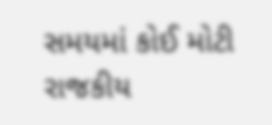સમયમાં કોઈ મોટી રાજકીય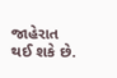જાહેરાત થઈ શકે છે.